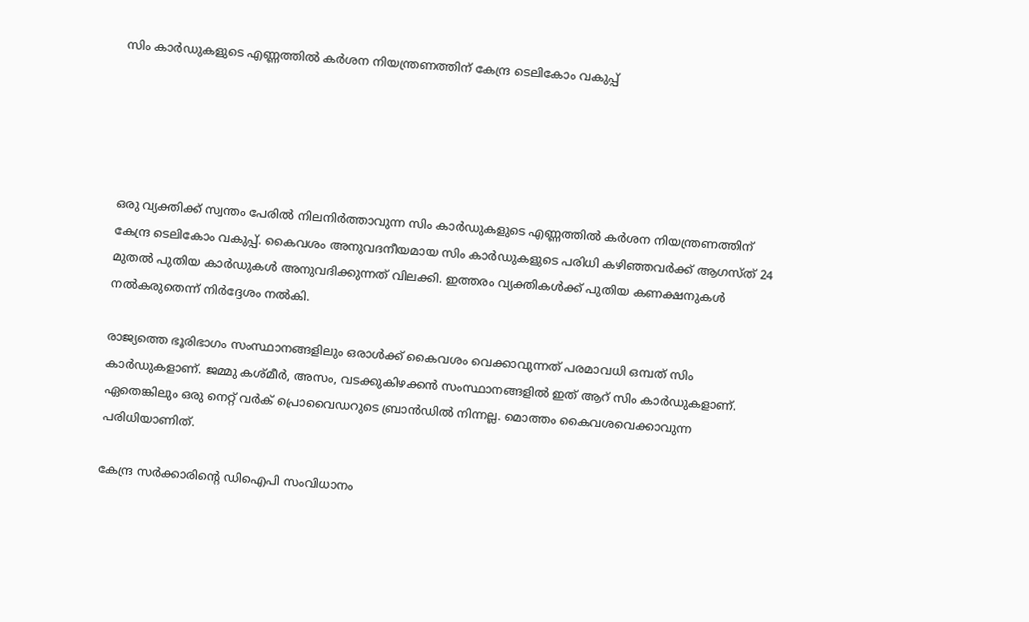സിം കാര്‍ഡുകളുടെ എണ്ണത്തിൽ കര്‍ശന നിയന്ത്രണത്തിന് കേന്ദ്ര ടെലികോം വകുപ്പ്





ഒരു വ്യക്തിക്ക് സ്വന്തം പേരിൽ നിലനിര്‍ത്താവുന്ന സിം കാര്‍ഡുകളുടെ എണ്ണത്തിൽ കര്‍ശന നിയന്ത്രണത്തിന് കേന്ദ്ര ടെലികോം വകുപ്പ്. കൈവശം അനുവദനീയമായ സിം കാര്‍ഡുകളുടെ പരിധി കഴിഞ്ഞവര്‍ക്ക് ആഗസ്ത് 24 മുതൽ പുതിയ കാര്‍ഡുകൾ അനുവദിക്കുന്നത് വിലക്കി. ഇത്തരം വ്യക്തികൾക്ക് പുതിയ കണക്ഷനുകൾ നൽകരുതെന്ന് നിര്‍ദ്ദേശം നൽകി.

രാജ്യത്തെ ഭൂരിഭാഗം സംസ്ഥാനങ്ങളിലും ഒരാൾക്ക് കൈവശം വെക്കാവുന്നത് പരമാവധി ഒമ്പത് സിം കാര്‍ഡുകളാണ്. ജമ്മു കശ്മീർ, അസം, വടക്കുകിഴക്കൻ സംസ്ഥാനങ്ങളിൽ ഇത് ആറ് സിം കാര്‍‍ഡുകളാണ്. ഏതെങ്കിലും ഒരു നെറ്റ് വര്‍ക് പ്രൊവൈഡറുടെ ബ്രാൻഡിൽ നിന്നല്ല. മൊത്തം കൈവശവെക്കാവുന്ന പരിധിയാണിത്.

കേന്ദ്ര സര്‍ക്കാരിന്റെ ഡിഐപി സംവിധാനം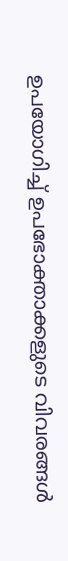ഉപയോഗിച്ച് ഉപഭോക്താക്കളുടെ വിവരങ്ങൾ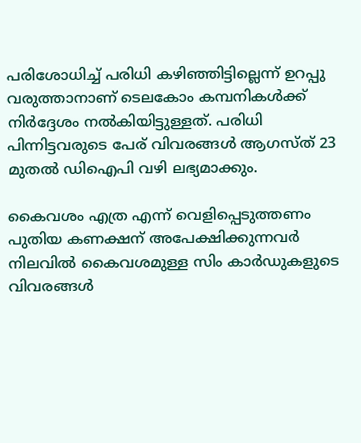പരിശോധിച്ച് പരിധി കഴിഞ്ഞിട്ടില്ലെന്ന് ഉറപ്പു വരുത്താനാണ് ടെലകോം കമ്പനികൾക്ക് നിര്‍ദ്ദേശം നൽകിയിട്ടുള്ളത്. പരിധി പിന്നിട്ടവരുടെ പേര് വിവരങ്ങൾ ആഗസ്ത് 23 മുതൽ ഡിഐപി വഴി ലഭ്യമാക്കും.

കൈവശം എത്ര എന്ന് വെളിപ്പെടുത്തണം
പുതിയ കണക്ഷന് അപേക്ഷിക്കുന്നവര്‍ നിലവിൽ കൈവശമുള്ള സിം കാര്‍ഡുകളുടെ വിവരങ്ങൾ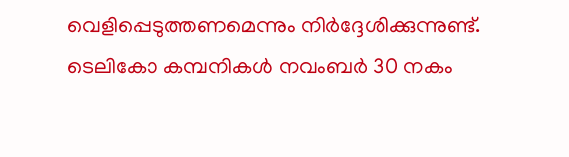വെളിപ്പെടുത്തണമെന്നും നിര്‍ദ്ദേശിക്കുന്നുണ്ട്. ടെലികോ കമ്പനികൾ നവംബര്‍ 30 നകം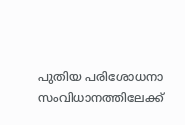പുതിയ പരിശോധനാ സംവിധാനത്തിലേക്ക്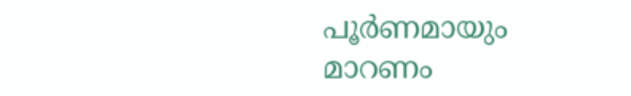പൂര്‍ണമായും മാറണം